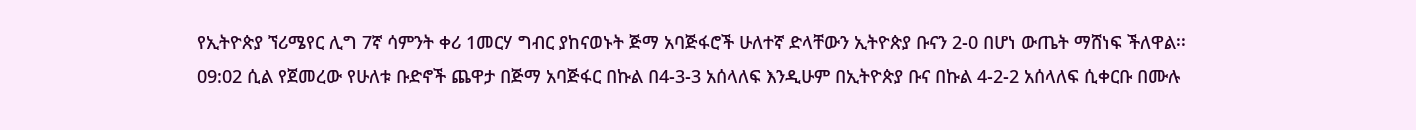የኢትዮጵያ ኘሪሜየር ሊግ 7ኛ ሳምንት ቀሪ 1መርሃ ግብር ያከናወኑት ጅማ አባጅፋሮች ሁለተኛ ድላቸውን ኢትዮጵያ ቡናን 2-0 በሆነ ውጤት ማሸነፍ ችለዋል፡፡
09:02 ሲል የጀመረው የሁለቱ ቡድኖች ጨዋታ በጅማ አባጅፋር በኩል በ4-3-3 አሰላለፍ እንዲሁም በኢትዮጵያ ቡና በኩል 4-2-2 አሰላለፍ ሲቀርቡ በሙሉ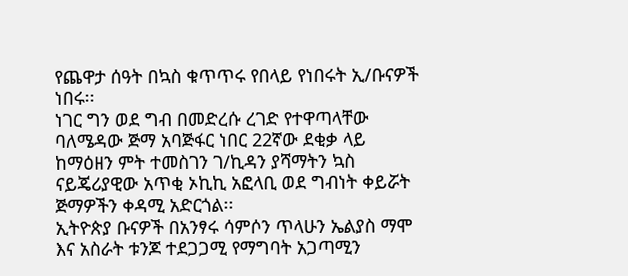የጨዋታ ሰዓት በኳስ ቁጥጥሩ የበላይ የነበሩት ኢ/ቡናዎች ነበሩ፡፡
ነገር ግን ወደ ግብ በመድረሱ ረገድ የተዋጣላቸው ባለሜዳው ጅማ አባጅፋር ነበር 22ኛው ደቂቃ ላይ ከማዕዘን ምት ተመስገን ገ/ኪዳን ያሻማትን ኳስ ናይጄሪያዊው አጥቂ ኦኪኪ አፎላቢ ወደ ግብነት ቀይሯት ጅማዎችን ቀዳሚ አድርጎል፡፡
ኢትዮጵያ ቡናዎች በአንፃሩ ሳምሶን ጥላሁን ኤልያስ ማሞ እና አስራት ቱንጆ ተደጋጋሚ የማግባት አጋጣሚን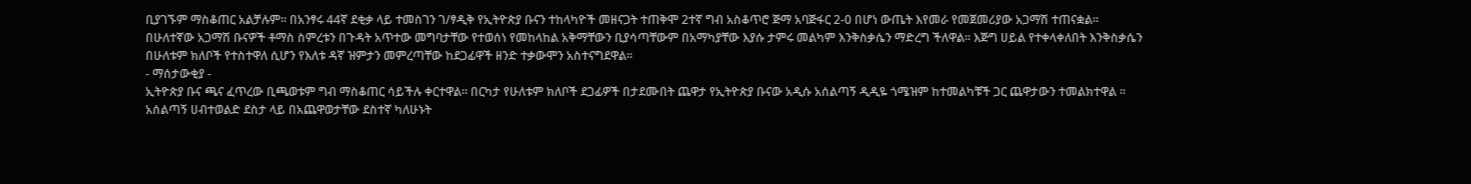ቢያገኙም ማስቆጠር አልቻሉም፡፡ በአንፃሩ 44ኛ ደቂቃ ላይ ተመስገን ገ/ፃዲቅ የኢትዮጵያ ቡናን ተከላካዮች መዘናጋት ተጠቅሞ 2ተኛ ግብ አስቆጥሮ ጅማ አባጅፋር 2-0 በሆነ ውጤት እየመራ የመጀመሪያው አጋማሽ ተጠናቋል፡፡ በሁለተኛው አጋማሽ ቡናዎች ቶማስ ስምረቱን በጉዳት አጥተው መግባታቸው የተወሰነ የመከላከል አቅማቸውን ቢያሳጣቸውም በአማካያቸው እያሱ ታምሩ መልካም እንቅስቃሴን ማድረግ ችለዋል፡፡ እጅግ ሀይል የተቀላቀለበት እንቅስቃሴን በሁለቱም ክለቦች የተስተዋለ ሲሆን የእለቱ ዳኛ ዝምታን መምረጣቸው ከደጋፊዋች ዘንድ ተቃውሞን አስተናግደዋል፡፡
- ማሰታውቂያ -
ኢትዮጵያ ቡና ጫና ፈጥረው ቢጫወቱም ግብ ማስቆጠር ሳይችሉ ቀርተዋል፡፡ በርካታ የሁለቱም ክለቦች ደጋፊዎች በታደሙበት ጨዋታ የኢትዮጵያ ቡናው አዲሱ አሰልጣኝ ዲዲዬ ጎሜዝም ከተመልካቹች ጋር ጨዋታውን ተመልክተዋል ፡፡
አሰልጣኝ ሀብተወልድ ደስታ ላይ በአጨዋወታቸው ደስተኛ ካለሁኑት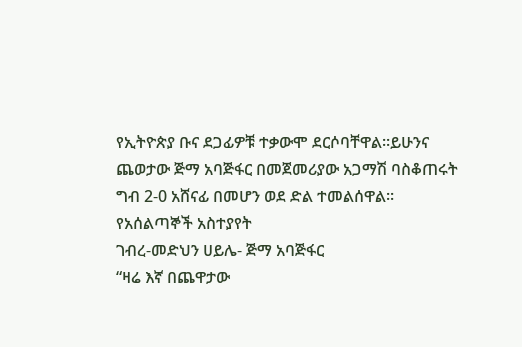የኢትዮጵያ ቡና ደጋፊዎቹ ተቃውሞ ደርሶባቸዋል፡፡ይሁንና ጨወታው ጅማ አባጅፋር በመጀመሪያው አጋማሽ ባስቆጠሩት ግብ 2-0 አሸናፊ በመሆን ወደ ድል ተመልሰዋል፡፡
የአሰልጣኞች አስተያየት
ገብረ-መድህን ሀይሌ- ጅማ አባጅፋር
“ዛሬ እኛ በጨዋታው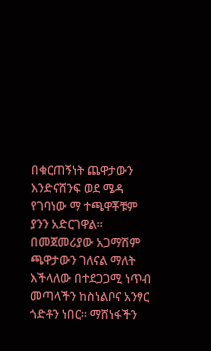በቁርጠኝነት ጨዋታውን እንድናሸንፍ ወደ ሜዳ የገባነው ማ ተጫዋቾቹም ያንን አድርገዋል፡፡
በመጀመሪያው አጋማሽም ጫዋታውን ገለናል ማለት እችላለው በተደጋጋሚ ነጥብ መጣላችን ከስነልቦና አንፃር ጎድቶን ነበር፡፡ ማሸነፋችን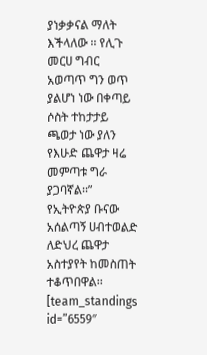ያነቃቃናል ማለት እችላለው ፡፡ የሊጉ መርሀ ግብር አወጣጥ ግን ወጥ ያልሆነ ነው በቀጣይ ሶስት ተከታታይ ጫወታ ነው ያለን የእሁድ ጨዋታ ዛሬ መምጣቱ ግራ ያጋባኛል፡፡”
የኢትዮጵያ ቡናው አሰልጣኝ ሀብተወልድ ለድህረ ጨዋታ አስተያየት ከመስጠት ተቆጥበዋል፡፡
[team_standings id=”6559″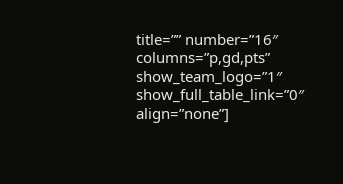title=”” number=”16″ columns=”p,gd,pts” show_team_logo=”1″ show_full_table_link=”0″ align=”none”]